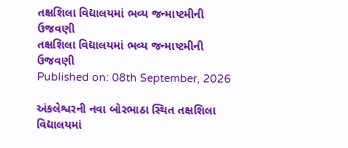તક્ષશિલા વિદ્યાલયમાં ભવ્ય જન્માષ્ટમીની ઉજવણી
તક્ષશિલા વિદ્યાલયમાં ભવ્ય જન્માષ્ટમીની ઉજવણી
Published on: 08th September, 2026

અંકલેશ્વરની નવા બોરભાઠા સ્થિત તક્ષશિલા વિદ્યાલયમાં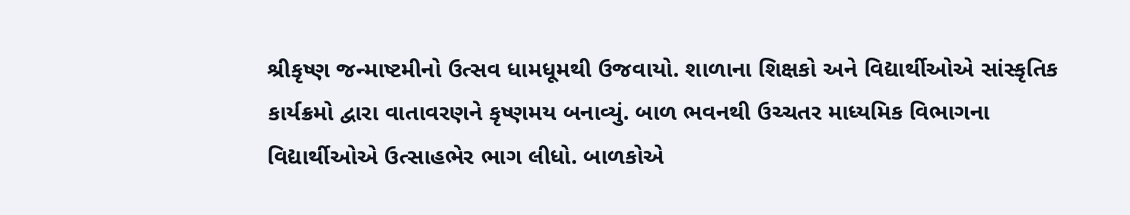શ્રીકૃષ્ણ જન્માષ્ટમીનો ઉત્સવ ધામધૂમથી ઉજવાયો. શાળાના શિક્ષકો અને વિદ્યાર્થીઓએ સાંસ્કૃતિક કાર્યક્રમો દ્વારા વાતાવરણને કૃષ્ણમય બનાવ્યું. બાળ ભવનથી ઉચ્ચતર માધ્યમિક વિભાગના વિદ્યાર્થીઓએ ઉત્સાહભેર ભાગ લીધો. બાળકોએ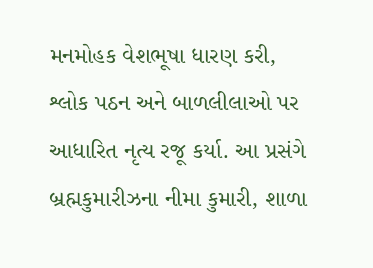મનમોહક વેશભૂષા ધારણ કરી, શ્લોક પઠન અને બાળલીલાઓ પર આધારિત નૃત્ય રજૂ કર્યા. આ પ્રસંગે બ્રહ્મકુમારીઝના નીમા કુમારી, શાળા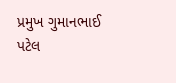પ્રમુખ ગુમાનભાઈ પટેલ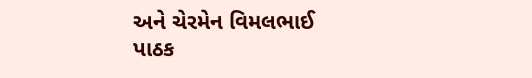અને ચેરમેન વિમલભાઈ પાઠક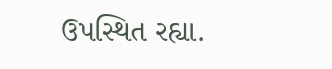ઉપસ્થિત રહ્યા.